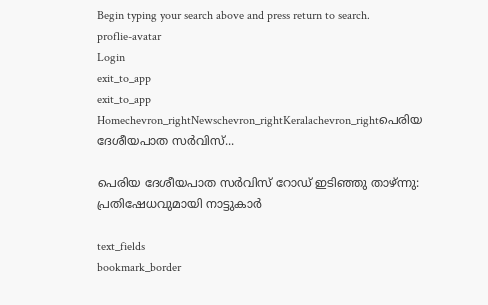Begin typing your search above and press return to search.
proflie-avatar
Login
exit_to_app
exit_to_app
Homechevron_rightNewschevron_rightKeralachevron_rightപെരിയ ദേശീയപാത സർവിസ്...

പെരിയ ദേശീയപാത സർവിസ് റോഡ് ഇടിഞ്ഞു താഴ്ന്നു: പ്രതിഷേധവുമായി നാട്ടുകാർ

text_fields
bookmark_border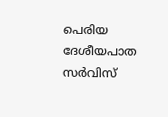പെരിയ ദേശീയപാത സർവിസ്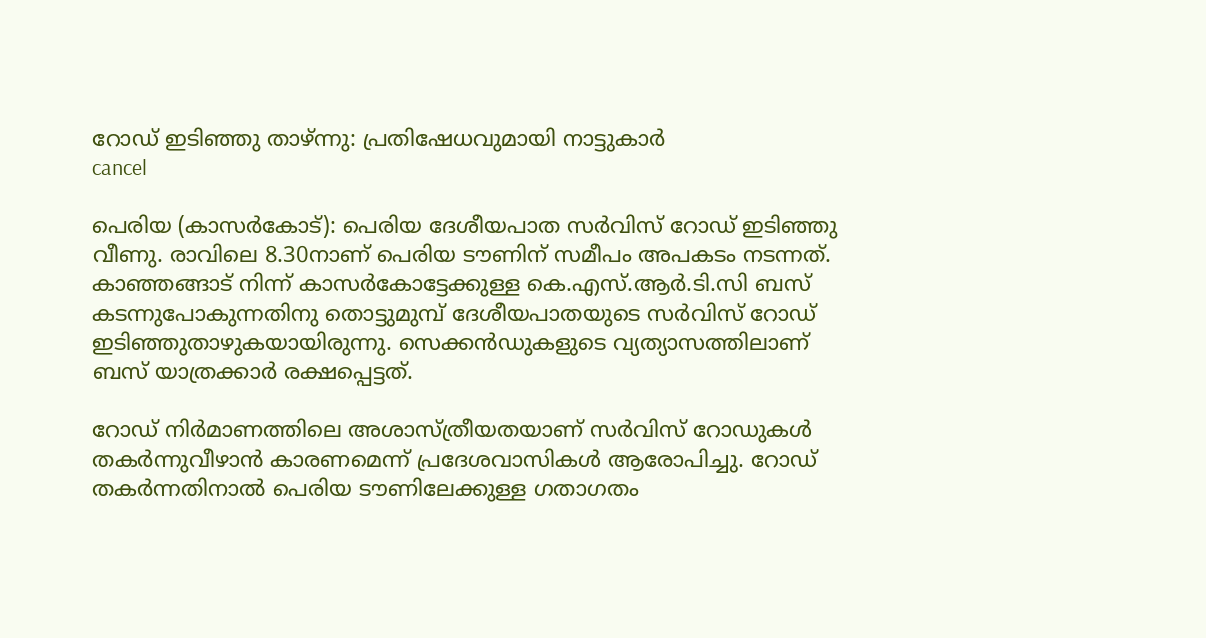റോഡ് ഇടിഞ്ഞു താഴ്ന്നു: പ്രതിഷേധവുമായി നാട്ടുകാർ
cancel

പെരിയ (കാസർകോട്): പെരിയ ദേശീയപാത സർവിസ് റോഡ് ഇടിഞ്ഞു വീണു. രാവിലെ 8.30നാണ് പെരിയ ടൗണിന് സമീപം അപകടം നടന്നത്. കാഞ്ഞങ്ങാട് നിന്ന് കാസർകോട്ടേക്കുള്ള കെ.എസ്.ആർ.ടി.സി ബസ് കടന്നുപോകുന്നതിനു തൊട്ടുമുമ്പ് ദേശീയപാതയുടെ സർവിസ് റോഡ് ഇടിഞ്ഞുതാഴുകയായിരുന്നു. സെക്കൻഡുകളുടെ വ്യത്യാസത്തിലാണ് ബസ് യാത്രക്കാർ രക്ഷപ്പെട്ടത്.

റോഡ് നിർമാണത്തിലെ അശാസ്ത്രീയതയാണ് സർവിസ് റോഡുകൾ തകർന്നുവീഴാൻ കാരണമെന്ന് പ്രദേശവാസികൾ ആരോപിച്ചു. റോഡ് തകർന്നതിനാൽ പെരിയ ടൗണിലേക്കുള്ള ഗതാഗതം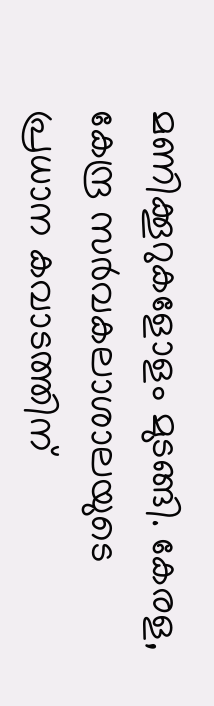മണിക്കൂറുകളോളം മുടങ്ങി. കേരള, കേന്ദ്ര സർവകലാശാലയുടെ പ്രധാന കവാടത്തിന്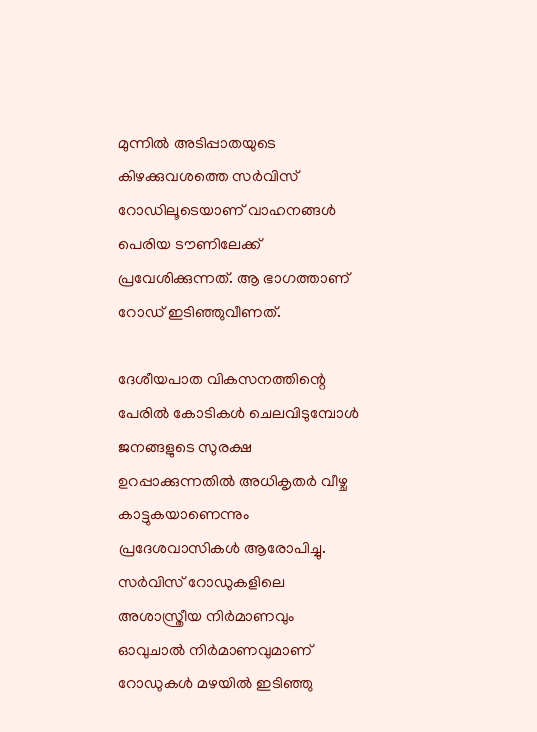മുന്നിൽ അടിപ്പാതയുടെ കിഴക്കുവശത്തെ സർവിസ് റോഡിലൂടെയാണ് വാഹനങ്ങൾ പെരിയ ടൗണിലേക്ക് പ്രവേശിക്കുന്നത്. ആ ഭാഗത്താണ് റോഡ് ഇടിഞ്ഞുവീണത്.

ദേശീയപാത വികസനത്തിന്റെ പേരിൽ കോടികൾ ചെലവിടുമ്പോൾ ജനങ്ങളുടെ സുരക്ഷ ഉറപ്പാക്കുന്നതിൽ അധികൃതർ വീഴ്ച കാട്ടുകയാണെന്നും പ്രദേശവാസികൾ ആരോപിച്ചു. സർവിസ് റോഡുകളിലെ അശാസ്ത്രീയ നിർമാണവും ഓവുചാൽ നിർമാണവുമാണ് റോഡുകൾ മഴയിൽ ഇടിഞ്ഞു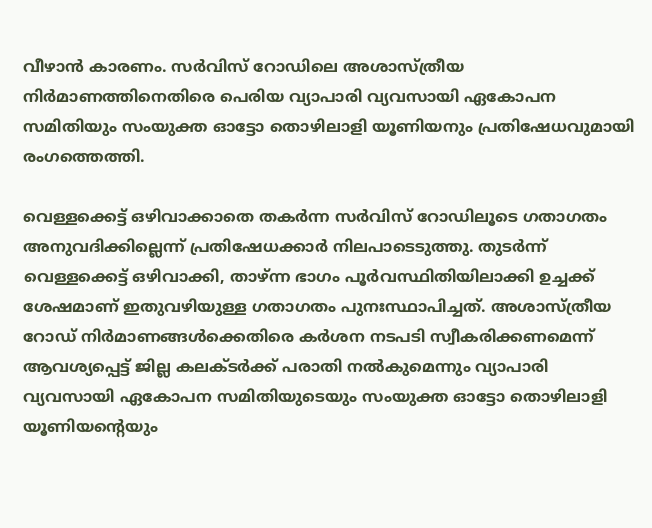വീഴാൻ കാരണം. സർവിസ് റോഡിലെ അശാസ്ത്രീയ നിർമാണത്തിനെതിരെ പെരിയ വ്യാപാരി വ്യവസായി ഏകോപന സമിതിയും സംയുക്ത ഓട്ടോ തൊഴിലാളി യൂണിയനും പ്രതിഷേധവുമായി രംഗത്തെത്തി.

വെള്ളക്കെട്ട് ഒഴിവാക്കാതെ തകർന്ന സർവിസ് റോഡിലൂടെ ഗതാഗതം അനുവദിക്കില്ലെന്ന് പ്രതിഷേധക്കാർ നിലപാടെടുത്തു. തുടർന്ന് വെള്ളക്കെട്ട് ഒഴിവാക്കി, താഴ്ന്ന ഭാഗം പൂർവസ്ഥിതിയിലാക്കി ഉച്ചക്ക് ശേഷമാണ് ഇതുവഴിയുള്ള ഗതാഗതം പുനഃസ്ഥാപിച്ചത്. അശാസ്ത്രീയ റോഡ് നിർമാണങ്ങൾക്കെതിരെ കർശന നടപടി സ്വീകരിക്കണമെന്ന് ആവശ്യപ്പെട്ട് ജില്ല കലക്ടർക്ക് പരാതി നൽകുമെന്നും വ്യാപാരി വ്യവസായി ഏകോപന സമിതിയുടെയും സംയുക്ത ഓട്ടോ തൊഴിലാളി യൂണിയന്റെയും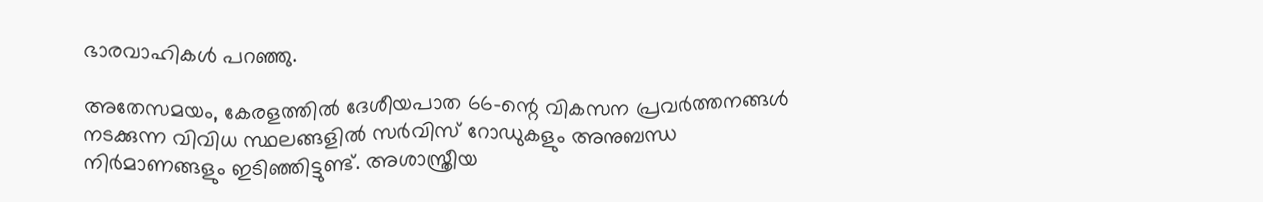ഭാരവാഹികൾ പറഞ്ഞു.

അതേസമയം, കേരളത്തിൽ ദേശീയപാത 66-ന്റെ വികസന പ്രവർത്തനങ്ങൾ നടക്കുന്ന വിവിധ സ്ഥലങ്ങളിൽ സർവിസ് റോഡുകളും അനുബന്ധ നിർമാണങ്ങളും ഇടിഞ്ഞിട്ടുണ്ട്. അശാസ്ത്രീയ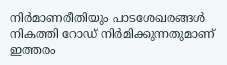നിർമാണരീതിയും പാടശേഖരങ്ങൾ നികത്തി റോഡ് നിർമിക്കുന്നതുമാണ് ഇത്തരം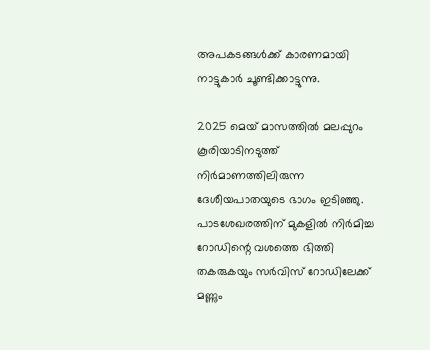അപകടങ്ങൾക്ക് കാരണമായി നാട്ടുകാർ ചൂണ്ടിക്കാട്ടുന്നു.

2025 മെയ് മാസത്തിൽ മലപ്പുറം കൂരിയാടിനടുത്ത് നിർമാണത്തിലിരുന്ന ദേശീയപാതയുടെ ഭാഗം ഇടിഞ്ഞു. പാടശേഖരത്തിന് മുകളിൽ നിർമിച്ച റോഡിന്റെ വശത്തെ ഭിത്തി തകരുകയും സർവിസ് റോഡിലേക്ക് മണ്ണും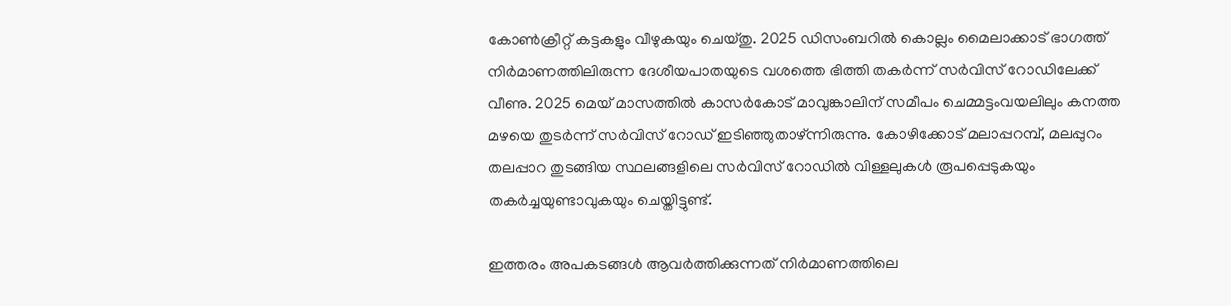കോൺക്രീറ്റ് കട്ടകളും വീഴുകയും ചെയ്തു. 2025 ഡിസംബറിൽ കൊല്ലം മൈലാക്കാട് ഭാഗത്ത് നിർമാണത്തിലിരുന്ന ദേശീയപാതയുടെ വശത്തെ ഭിത്തി തകർന്ന് സർവിസ് റോഡിലേക്ക് വീണു. 2025 മെയ് മാസത്തിൽ കാസർകോട് മാവുങ്കാലിന് സമീപം ചെമ്മട്ടംവയലിലും കനത്ത മഴയെ തുടർന്ന് സർവിസ് റോഡ് ഇടിഞ്ഞുതാഴ്ന്നിരുന്നു. കോഴിക്കോട് മലാപ്പറമ്പ്, മലപ്പുറം തലപ്പാറ തുടങ്ങിയ സ്ഥലങ്ങളിലെ സർവിസ് റോഡിൽ വിള്ളലുകൾ രൂപപ്പെടുകയും തകർച്ചയുണ്ടാവുകയും ചെയ്തിട്ടുണ്ട്.

ഇത്തരം അപകടങ്ങൾ ആവർത്തിക്കുന്നത് നിർമാണത്തിലെ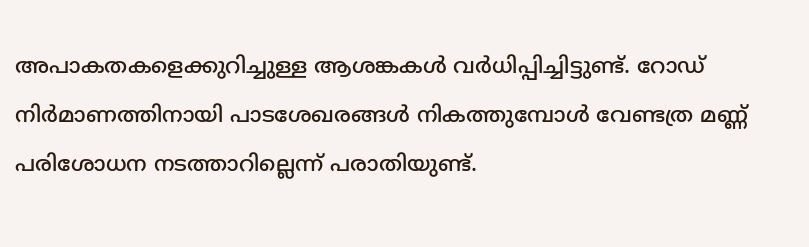അപാകതകളെക്കുറിച്ചുള്ള ആശങ്കകൾ വർധിപ്പിച്ചിട്ടുണ്ട്. റോഡ് നിർമാണത്തിനായി പാടശേഖരങ്ങൾ നികത്തുമ്പോൾ വേണ്ടത്ര മണ്ണ് പരിശോധന നടത്താറില്ലെന്ന് പരാതിയുണ്ട്.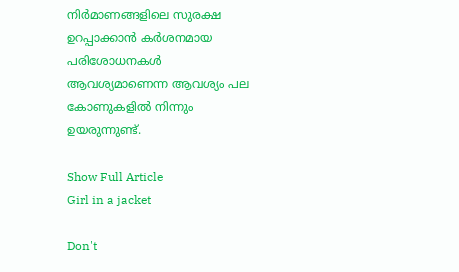നിർമാണങ്ങളിലെ സുരക്ഷ ഉറപ്പാക്കാൻ കർശനമായ പരിശോധനകൾ ആവശ്യമാണെന്ന ആവശ്യം പല കോണുകളിൽ നിന്നും ഉയരുന്നുണ്ട്.

Show Full Article
Girl in a jacket

Don't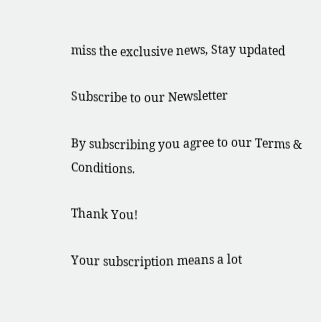miss the exclusive news, Stay updated

Subscribe to our Newsletter

By subscribing you agree to our Terms & Conditions.

Thank You!

Your subscription means a lot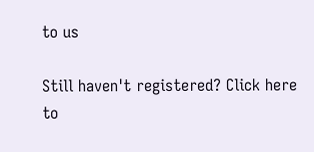to us

Still haven't registered? Click here to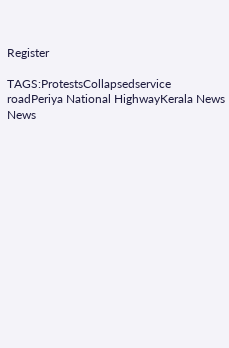Register

TAGS:ProtestsCollapsedservice roadPeriya National HighwayKerala News
News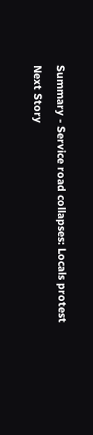Summary - Service road collapses: Locals protest
Next Story